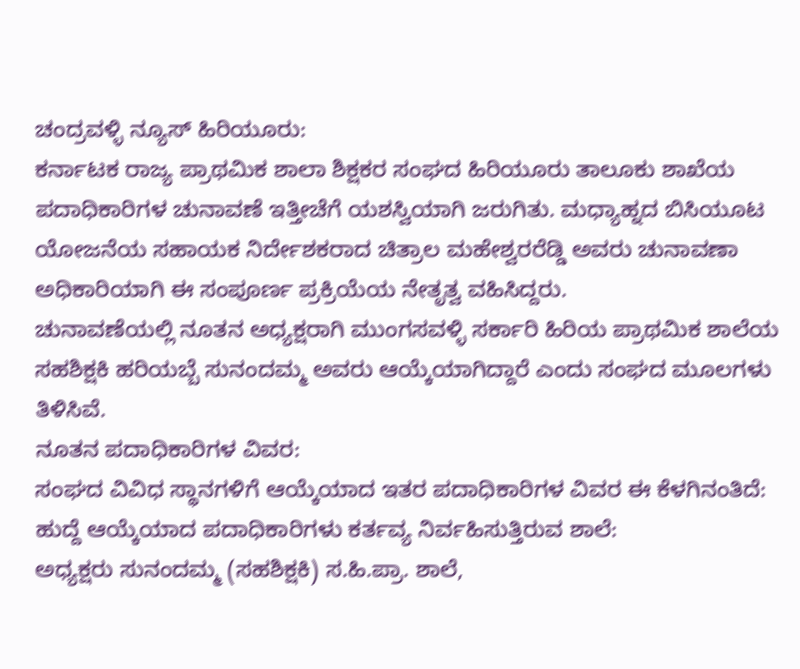ಚಂದ್ರವಳ್ಳಿ ನ್ಯೂಸ್ ಹಿರಿಯೂರು:
ಕರ್ನಾಟಕ ರಾಜ್ಯ ಪ್ರಾಥಮಿಕ ಶಾಲಾ ಶಿಕ್ಷಕರ ಸಂಘದ ಹಿರಿಯೂರು ತಾಲೂಕು ಶಾಖೆಯ ಪದಾಧಿಕಾರಿಗಳ ಚುನಾವಣೆ ಇತ್ತೀಚೆಗೆ ಯಶಸ್ವಿಯಾಗಿ ಜರುಗಿತು. ಮಧ್ಯಾಹ್ನದ ಬಿಸಿಯೂಟ ಯೋಜನೆಯ ಸಹಾಯಕ ನಿರ್ದೇಶಕರಾದ ಚಿತ್ರಾಲ ಮಹೇಶ್ವರರೆಡ್ಡಿ ಅವರು ಚುನಾವಣಾ ಅಧಿಕಾರಿಯಾಗಿ ಈ ಸಂಪೂರ್ಣ ಪ್ರಕ್ರಿಯೆಯ ನೇತೃತ್ವ ವಹಿಸಿದ್ದರು.
ಚುನಾವಣೆಯಲ್ಲಿ ನೂತನ ಅಧ್ಯಕ್ಷರಾಗಿ ಮುಂಗಸವಳ್ಳಿ ಸರ್ಕಾರಿ ಹಿರಿಯ ಪ್ರಾಥಮಿಕ ಶಾಲೆಯ ಸಹಶಿಕ್ಷಕಿ ಹರಿಯಬ್ಬೆ ಸುನಂದಮ್ಮ ಅವರು ಆಯ್ಕೆಯಾಗಿದ್ದಾರೆ ಎಂದು ಸಂಘದ ಮೂಲಗಳು ತಿಳಿಸಿವೆ.
ನೂತನ ಪದಾಧಿಕಾರಿಗಳ ವಿವರ:
ಸಂಘದ ವಿವಿಧ ಸ್ಥಾನಗಳಿಗೆ ಆಯ್ಕೆಯಾದ ಇತರ ಪದಾಧಿಕಾರಿಗಳ ವಿವರ ಈ ಕೆಳಗಿನಂತಿದೆ:
ಹುದ್ದೆ ಆಯ್ಕೆಯಾದ ಪದಾಧಿಕಾರಿಗಳು ಕರ್ತವ್ಯ ನಿರ್ವಹಿಸುತ್ತಿರುವ ಶಾಲೆ:
ಅಧ್ಯಕ್ಷರು ಸುನಂದಮ್ಮ (ಸಹಶಿಕ್ಷಕಿ) ಸ.ಹಿ.ಪ್ರಾ. ಶಾಲೆ,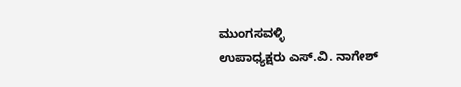ಮುಂಗಸವಳ್ಳಿ
ಉಪಾಧ್ಯಕ್ಷರು ಎಸ್.ವಿ. ನಾಗೇಶ್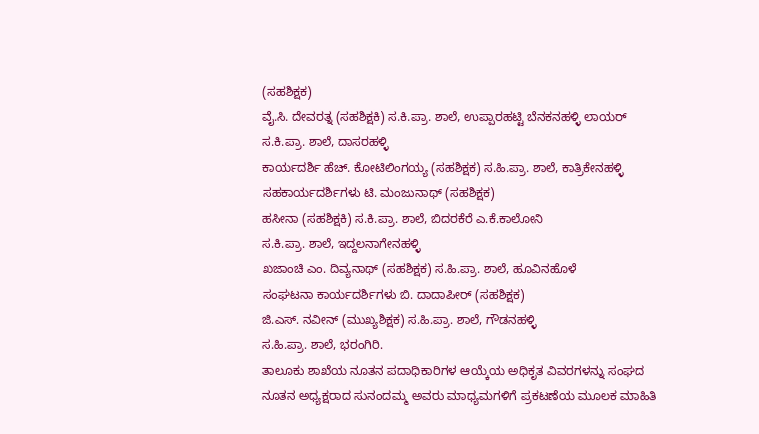(ಸಹಶಿಕ್ಷಕ)
ವೈ.ಸಿ. ದೇವರತ್ನ (ಸಹಶಿಕ್ಷಕಿ) ಸ.ಕಿ.ಪ್ರಾ. ಶಾಲೆ, ಉಪ್ಪಾರಹಟ್ಟಿ ಬೆನಕನಹಳ್ಳಿ ಲಾಯರ್ ಸ.ಕಿ.ಪ್ರಾ. ಶಾಲೆ, ದಾಸರಹಳ್ಳಿ
ಕಾರ್ಯದರ್ಶಿ ಹೆಚ್. ಕೋಟಿಲಿಂಗಯ್ಯ (ಸಹಶಿಕ್ಷಕ) ಸ.ಹಿ.ಪ್ರಾ. ಶಾಲೆ, ಕಾತ್ರಿಕೇನಹಳ್ಳಿ
ಸಹಕಾರ್ಯದರ್ಶಿಗಳು ಟಿ. ಮಂಜುನಾಥ್ (ಸಹಶಿಕ್ಷಕ)
ಹಸೀನಾ (ಸಹಶಿಕ್ಷಕಿ) ಸ.ಕಿ.ಪ್ರಾ. ಶಾಲೆ, ಬಿದರಕೆರೆ ಎ.ಕೆ.ಕಾಲೋನಿ
ಸ.ಕಿ.ಪ್ರಾ. ಶಾಲೆ, ಇದ್ದಲನಾಗೇನಹಳ್ಳಿ
ಖಜಾಂಚಿ ಎಂ. ದಿವ್ಯನಾಥ್ (ಸಹಶಿಕ್ಷಕ) ಸ.ಹಿ.ಪ್ರಾ. ಶಾಲೆ, ಹೂವಿನಹೊಳೆ
ಸಂಘಟನಾ ಕಾರ್ಯದರ್ಶಿಗಳು ಬಿ. ದಾದಾಪೀರ್ (ಸಹಶಿಕ್ಷಕ)
ಜಿ.ಎಸ್. ನವೀನ್ (ಮುಖ್ಯಶಿಕ್ಷಕ) ಸ.ಹಿ.ಪ್ರಾ. ಶಾಲೆ, ಗೌಡನಹಳ್ಳಿ
ಸ.ಹಿ.ಪ್ರಾ. ಶಾಲೆ, ಭರಂಗಿರಿ.
ತಾಲೂಕು ಶಾಖೆಯ ನೂತನ ಪದಾಧಿಕಾರಿಗಳ ಆಯ್ಕೆಯ ಅಧಿಕೃತ ವಿವರಗಳನ್ನು ಸಂಘದ ನೂತನ ಅಧ್ಯಕ್ಷರಾದ ಸುನಂದಮ್ಮ ಅವರು ಮಾಧ್ಯಮಗಳಿಗೆ ಪ್ರಕಟಣೆಯ ಮೂಲಕ ಮಾಹಿತಿ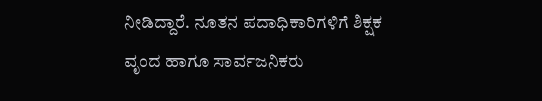ನೀಡಿದ್ದಾರೆ. ನೂತನ ಪದಾಧಿಕಾರಿಗಳಿಗೆ ಶಿಕ್ಷಕ ವೃಂದ ಹಾಗೂ ಸಾರ್ವಜನಿಕರು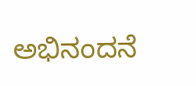ಅಭಿನಂದನೆ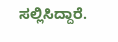ಸಲ್ಲಿಸಿದ್ದಾರೆ.